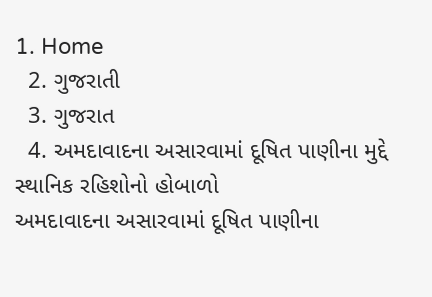1. Home
  2. ગુજરાતી
  3. ગુજરાત
  4. અમદાવાદના અસારવામાં દૂષિત પાણીના મુદ્દે સ્થાનિક રહિશોનો હોબાળો
અમદાવાદના અસારવામાં દૂષિત પાણીના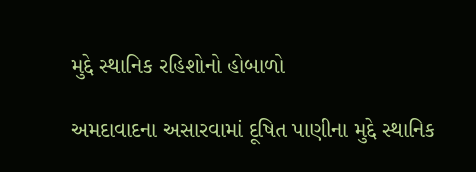મુદ્દે સ્થાનિક રહિશોનો હોબાળો

અમદાવાદના અસારવામાં દૂષિત પાણીના મુદ્દે સ્થાનિક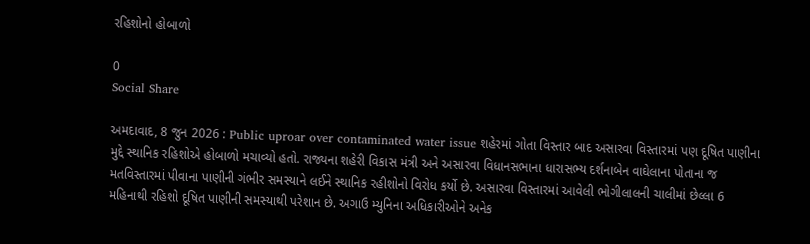રહિશોનો હોબાળો

0
Social Share

અમદાવાદ, 8 જુન 2026 : Public uproar over contaminated water issue શહેરમાં ગોતા વિસ્તાર બાદ અસારવા વિસ્તારમાં પણ દૂષિત પાણીના મુદ્દે સ્થાનિક રહિશોએ હોબાળો મચાવ્યો હતો. રાજ્યના શહેરી વિકાસ મંત્રી અને અસારવા વિધાનસભાના ધારાસભ્ય દર્શનાબેન વાઘેલાના પોતાના જ મતવિસ્તારમાં પીવાના પાણીની ગંભીર સમસ્યાને લઈને સ્થાનિક રહીશોનો વિરોધ કર્યો છે. અસારવા વિસ્તારમાં આવેલી ભોગીલાલની ચાલીમાં છેલ્લા 6 મહિનાથી રહિશો દૂષિત પાણીની સમસ્યાથી પરેશાન છે. અગાઉ મ્યુનિના અધિકારીઓને અનેક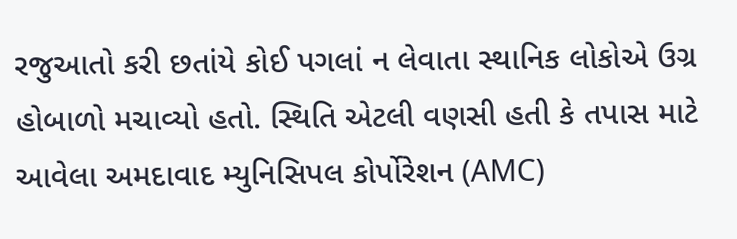રજુઆતો કરી છતાંયે કોઈ પગલાં ન લેવાતા સ્થાનિક લોકોએ ઉગ્ર હોબાળો મચાવ્યો હતો. સ્થિતિ એટલી વણસી હતી કે તપાસ માટે આવેલા અમદાવાદ મ્યુનિસિપલ કોર્પોરેશન (AMC)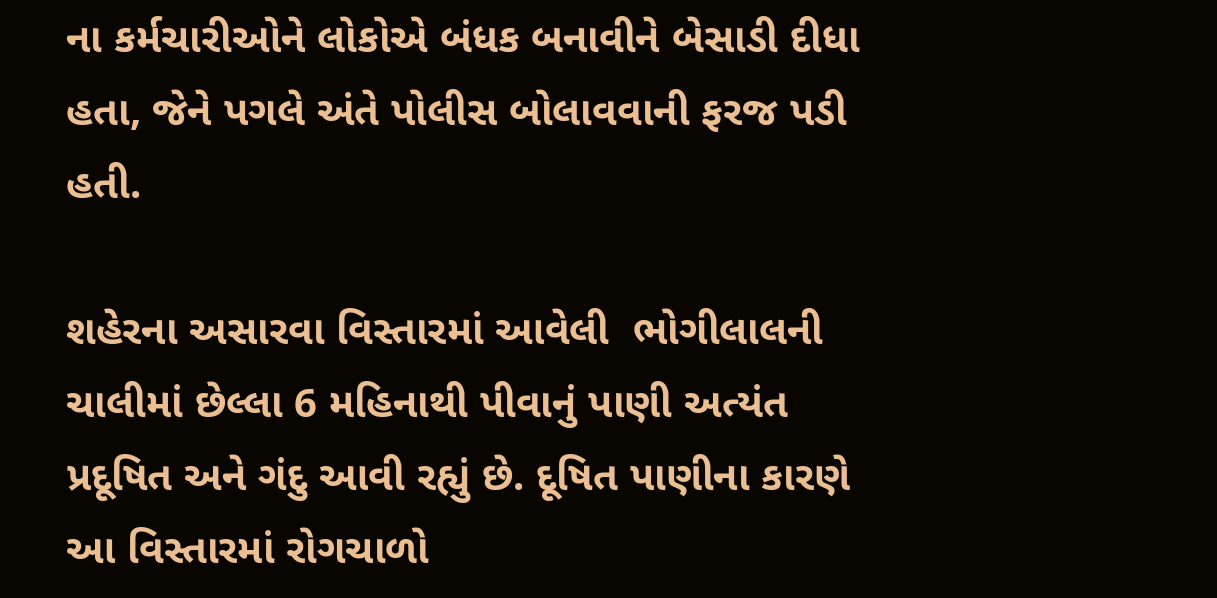ના કર્મચારીઓને લોકોએ બંધક બનાવીને બેસાડી દીધા હતા, જેને પગલે અંતે પોલીસ બોલાવવાની ફરજ પડી હતી.

શહેરના અસારવા વિસ્તારમાં આવેલી  ભોગીલાલની ચાલીમાં છેલ્લા 6 મહિનાથી પીવાનું પાણી અત્યંત પ્રદૂષિત અને ગંદુ આવી રહ્યું છે. દૂષિત પાણીના કારણે આ વિસ્તારમાં રોગચાળો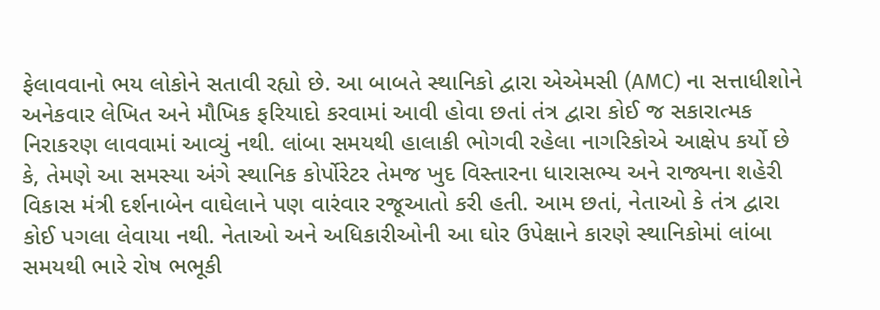ફેલાવવાનો ભય લોકોને સતાવી રહ્યો છે. આ બાબતે સ્થાનિકો દ્વારા એએમસી (AMC) ના સત્તાધીશોને અનેકવાર લેખિત અને મૌખિક ફરિયાદો કરવામાં આવી હોવા છતાં તંત્ર દ્વારા કોઈ જ સકારાત્મક નિરાકરણ લાવવામાં આવ્યું નથી. લાંબા સમયથી હાલાકી ભોગવી રહેલા નાગરિકોએ આક્ષેપ કર્યો છે કે, તેમણે આ સમસ્યા અંગે સ્થાનિક કોર્પોરેટર તેમજ ખુદ વિસ્તારના ધારાસભ્ય અને રાજ્યના શહેરી વિકાસ મંત્રી દર્શનાબેન વાઘેલાને પણ વારંવાર રજૂઆતો કરી હતી. આમ છતાં, નેતાઓ કે તંત્ર દ્વારા કોઈ પગલા લેવાયા નથી. નેતાઓ અને અધિકારીઓની આ ઘોર ઉપેક્ષાને કારણે સ્થાનિકોમાં લાંબા સમયથી ભારે રોષ ભભૂકી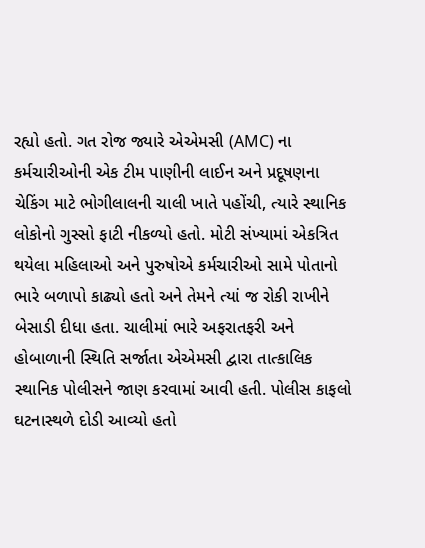રહ્યો હતો. ગત રોજ જ્યારે એએમસી (AMC) ના કર્મચારીઓની એક ટીમ પાણીની લાઈન અને પ્રદૂષણના ચેકિંગ માટે ભોગીલાલની ચાલી ખાતે પહોંચી, ત્યારે સ્થાનિક લોકોનો ગુસ્સો ફાટી નીકળ્યો હતો. મોટી સંખ્યામાં એકત્રિત થયેલા મહિલાઓ અને પુરુષોએ કર્મચારીઓ સામે પોતાનો ભારે બળાપો કાઢ્યો હતો અને તેમને ત્યાં જ રોકી રાખીને બેસાડી દીધા હતા. ચાલીમાં ભારે અફરાતફરી અને હોબાળાની સ્થિતિ સર્જાતા એએમસી દ્વારા તાત્કાલિક સ્થાનિક પોલીસને જાણ કરવામાં આવી હતી. પોલીસ કાફલો ઘટનાસ્થળે દોડી આવ્યો હતો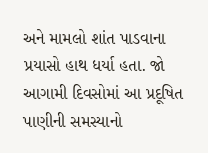અને મામલો શાંત પાડવાના પ્રયાસો હાથ ધર્યા હતા. જો આગામી દિવસોમાં આ પ્રદૂષિત પાણીની સમસ્યાનો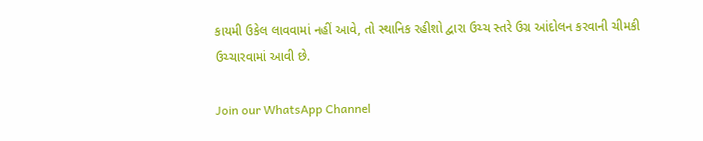કાયમી ઉકેલ લાવવામાં નહીં આવે, તો સ્થાનિક રહીશો દ્વારા ઉચ્ચ સ્તરે ઉગ્ર આંદોલન કરવાની ચીમકી ઉચ્ચારવામાં આવી છે.

Join our WhatsApp Channel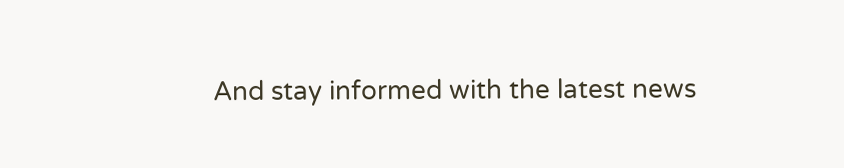And stay informed with the latest news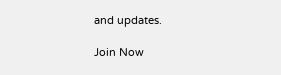and updates.

Join Now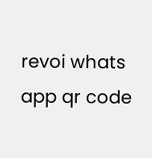revoi whats app qr code